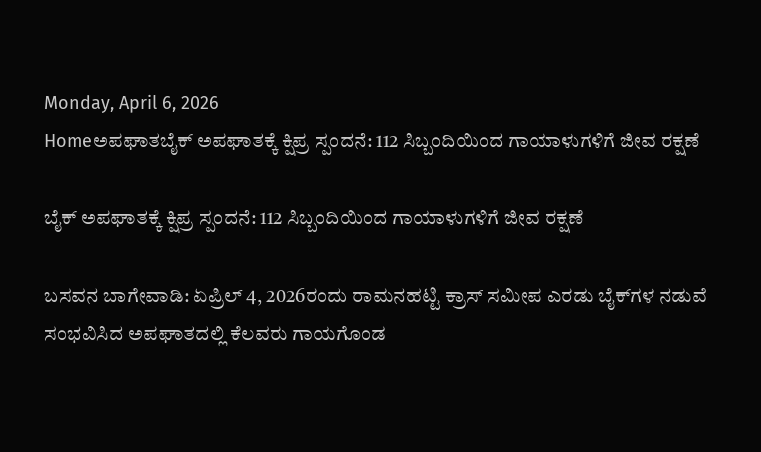Monday, April 6, 2026
Homeಅಪಘಾತಬೈಕ್ ಅಪಘಾತಕ್ಕೆ ಕ್ಷಿಪ್ರ ಸ್ಪಂದನೆ: 112 ಸಿಬ್ಬಂದಿಯಿಂದ ಗಾಯಾಳುಗಳಿಗೆ ಜೀವ ರಕ್ಷಣೆ

ಬೈಕ್ ಅಪಘಾತಕ್ಕೆ ಕ್ಷಿಪ್ರ ಸ್ಪಂದನೆ: 112 ಸಿಬ್ಬಂದಿಯಿಂದ ಗಾಯಾಳುಗಳಿಗೆ ಜೀವ ರಕ್ಷಣೆ

ಬಸವನ ಬಾಗೇವಾಡಿ: ಏಪ್ರಿಲ್ 4, 2026ರಂದು ರಾಮನಹಟ್ಟಿ ಕ್ರಾಸ್ ಸಮೀಪ ಎರಡು ಬೈಕ್‌ಗಳ ನಡುವೆ ಸಂಭವಿಸಿದ ಅಪಘಾತದಲ್ಲಿ ಕೆಲವರು ಗಾಯಗೊಂಡ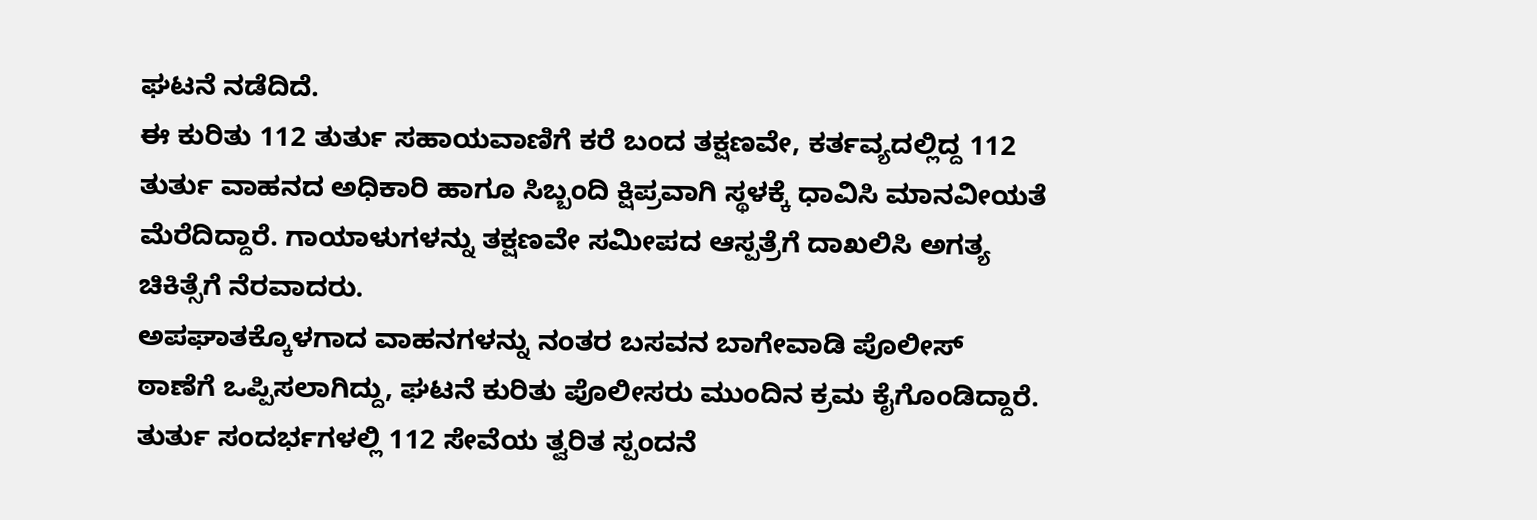ಘಟನೆ ನಡೆದಿದೆ.
ಈ ಕುರಿತು 112 ತುರ್ತು ಸಹಾಯವಾಣಿಗೆ ಕರೆ ಬಂದ ತಕ್ಷಣವೇ, ಕರ್ತವ್ಯದಲ್ಲಿದ್ದ 112 ತುರ್ತು ವಾಹನದ ಅಧಿಕಾರಿ ಹಾಗೂ ಸಿಬ್ಬಂದಿ ಕ್ಷಿಪ್ರವಾಗಿ ಸ್ಥಳಕ್ಕೆ ಧಾವಿಸಿ ಮಾನವೀಯತೆ ಮೆರೆದಿದ್ದಾರೆ. ಗಾಯಾಳುಗಳನ್ನು ತಕ್ಷಣವೇ ಸಮೀಪದ ಆಸ್ಪತ್ರೆಗೆ ದಾಖಲಿಸಿ ಅಗತ್ಯ ಚಿಕಿತ್ಸೆಗೆ ನೆರವಾದರು.
ಅಪಘಾತಕ್ಕೊಳಗಾದ ವಾಹನಗಳನ್ನು ನಂತರ ಬಸವನ ಬಾಗೇವಾಡಿ ಪೊಲೀಸ್ ಠಾಣೆಗೆ ಒಪ್ಪಿಸಲಾಗಿದ್ದು, ಘಟನೆ ಕುರಿತು ಪೊಲೀಸರು ಮುಂದಿನ ಕ್ರಮ ಕೈಗೊಂಡಿದ್ದಾರೆ.
ತುರ್ತು ಸಂದರ್ಭಗಳಲ್ಲಿ 112 ಸೇವೆಯ ತ್ವರಿತ ಸ್ಪಂದನೆ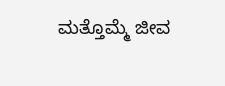ಮತ್ತೊಮ್ಮೆ ಜೀವ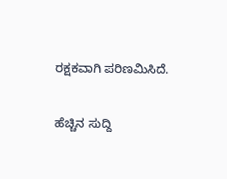ರಕ್ಷಕವಾಗಿ ಪರಿಣಮಿಸಿದೆ.

ಹೆಚ್ಚಿನ ಸುದ್ದಿ